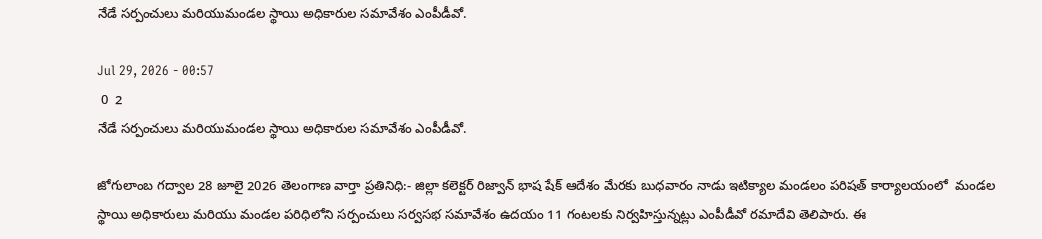నేడే సర్పంచులు మరియుమండల స్థాయి అధికారుల సమావేశం ఎంపీడీవో.

Jul 29, 2026 - 00:57
 0  2
నేడే సర్పంచులు మరియుమండల స్థాయి అధికారుల సమావేశం ఎంపీడీవో.

జోగులాంబ గద్వాల 28 జూలై 2026 తెలంగాణ వార్తా ప్రతినిధి:- జిల్లా కలెక్టర్ రిజ్వాన్ భాష షేక్ ఆదేశం మేరకు బుధవారం నాడు ఇటిక్యాల మండలం పరిషత్ కార్యాలయంలో  మండల స్థాయి అధికారులు మరియు మండల పరిధిలోని సర్పంచులు సర్వసభ సమావేశం ఉదయం 11 గంటలకు నిర్వహిస్తున్నట్లు ఎంపీడీవో రమాదేవి తెలిపారు. ఈ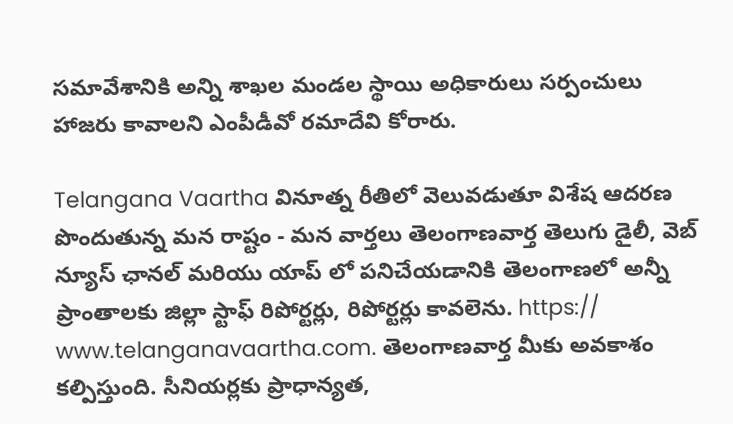సమావేశానికి అన్ని శాఖల మండల స్థాయి అధికారులు సర్పంచులు హాజరు కావాలని ఎంపీడీవో రమాదేవి కోరారు.

Telangana Vaartha వినూత్న రీతిలో వెలువడుతూ విశేష ఆదరణ పొందుతున్న మన రాష్టం - మన వార్తలు తెలంగాణవార్త తెలుగు డైలీ, వెబ్ న్యూస్ ఛానల్ మరియు యాప్ లో పనిచేయడానికి తెలంగాణలో అన్నీ ప్రాంతాలకు జిల్లా స్టాఫ్ రిపోర్టర్లు, రిపోర్టర్లు కావలెను. https:// www.telanganavaartha.com. తెలంగాణవార్త మీకు అవకాశం కల్పిస్తుంది. సీనియర్లకు ప్రాధాన్యత,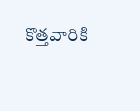కొత్తవారికి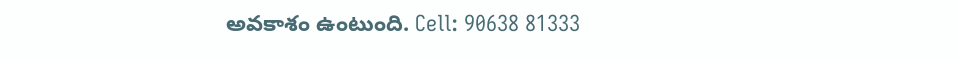అవకాశం ఉంటుంది. Cell: 90638 81333